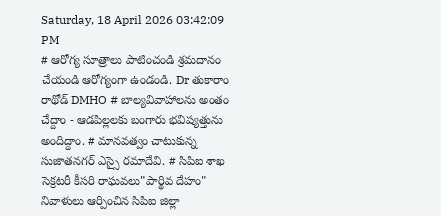Saturday, 18 April 2026 03:42:09 PM
# ఆరోగ్య సూత్రాలు పాటించండి శ్రమదానం చేయండి ఆరోగ్యంగా ఉండండి. Dr తుకారాం రాథోడ్ DMHO # బాల్యవివాహాలను అంతం చేద్దాం - ఆడపిల్లలకు బంగారు భవిష్యత్తును అందిద్దాం. # మానవత్వం చాటుకున్న సుజాతనగర్ ఎస్సై రమాదేవి. # సిపిఐ శాఖ సెక్రటరీ కీసరి రాఘవలు"పార్థివ దేహం" నివాళులు ఆర్పించిన సిపిఐ జిల్లా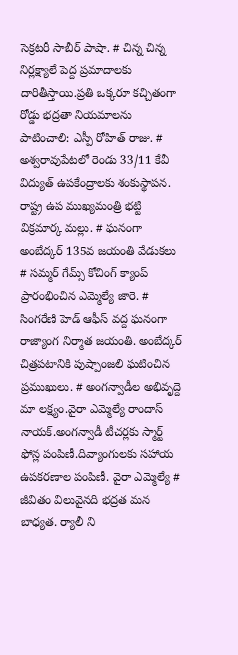సెక్రటరీ సాబీర్ పాషా. # చిన్న చిన్న నిర్లక్ష్యాలే పెద్ద ప్రమాదాలకు దారితీస్తాయి.ప్రతి ఒక్కరూ కచ్చితంగా రోడ్డు భద్రతా నియమాలను పాటించాలి: ఎస్పీ రోహిత్ రాజు. # అశ్వరావుపేటలో రెండు 33/11 కేవీ విద్యుత్ ఉపకేంద్రాలకు శంకుస్థాపన. రాష్ట్ర ఉప ముఖ్యమంత్రి భట్టి విక్రమార్క మల్లు. # ఘనంగా అంబేద్కర్ 135వ జయంతి వేడుకలు # సమ్మర్ గేమ్స్ కోచింగ్ క్యాంప్ ప్రారంభించిన ఎమ్మెల్యే జారె. # సింగరేణి హెడ్ ఆఫీస్ వద్ద ఘనంగా రాజ్యాంగ నిర్మాత జయంతి. అంబేద్కర్ చిత్రపటానికి పుష్పాంజలి ఘటించిన ప్రముఖులు. # అంగన్వాడీల అభివృద్దె మా లక్ష్యం.వైరా ఎమ్మెల్యే రాందాస్ నాయక్.అంగన్వాడీ టీచర్లకు స్మార్ట్ ఫోన్ల పంపిణీ.దివ్యాంగులకు సహాయ ఉపకరణాల పంపిణీ. వైరా ఎమ్మెల్యే # జీవితం విలువైనది భద్రత మన బాధ్యత. ర్యాలీ ని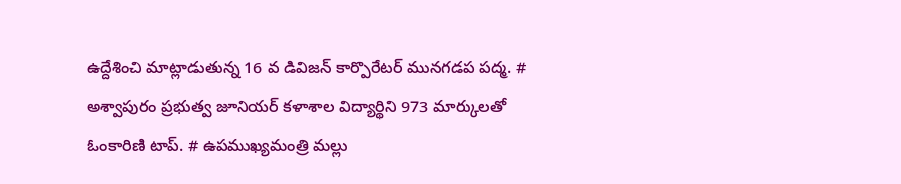ఉద్దేశించి మాట్లాడుతున్న 16 వ డివిజన్ కార్పొరేటర్ మునగడప పద్మ. # అశ్వాపురం ప్రభుత్వ జూనియర్ కళాశాల విద్యార్థిని 973 మార్కులతో ఓంకారిణి టాప్. # ఉపముఖ్యమంత్రి మల్లు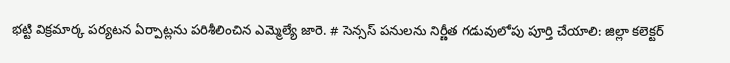భట్టి విక్రమార్క పర్యటన ఏర్పాట్లను పరిశీలించిన ఎమ్మెల్యే జారె. # సెన్సస్ పనులను నిర్ణీత గడువులోపు పూర్తి చేయాలి: జిల్లా కలెక్టర్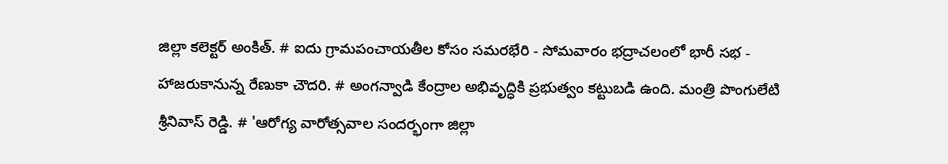జిల్లా కలెక్టర్ అంకిత్. # ఐదు గ్రామపంచాయతీల కోసం సమరభేరి - సోమవారం భద్రాచలంలో భారీ సభ - హాజరుకానున్న రేణుకా చౌదరి. # అంగన్వాడి కేంద్రాల అభివృద్ధికి ప్రభుత్వం కట్టుబడి ఉంది. మంత్రి పొంగులేటి శ్రీనివాస్ రెడ్డి. # 'ఆరోగ్య వారోత్సవాల సందర్భంగా జిల్లా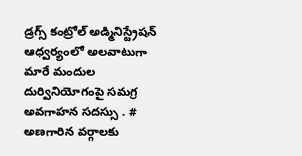డ్రగ్స్ కంట్రోల్ అడ్మినిస్ట్రేషన్ ఆధ్వర్యంలో అలవాటుగా మారే మందుల దుర్వినియోగంపై సమగ్ర అవగాహన సదస్సు . # అణగారిన వర్గాలకు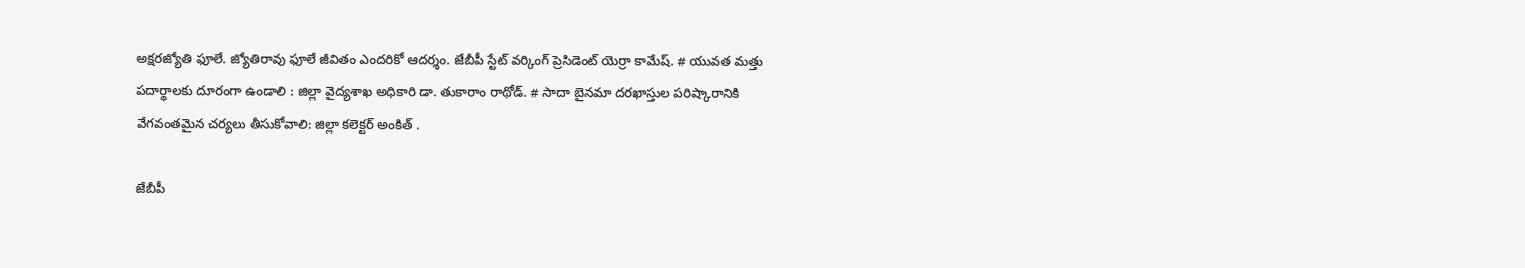అక్షరజ్యోతి ఫూలే. జ్యోతిరావు ఫూలే జీవితం ఎందరికో ఆదర్శం. జేబీపీ స్టేట్ వర్కింగ్ ప్రెసిడెంట్ యెర్రా కామేష్. # యువత మత్తు పదార్థాలకు దూరంగా ఉండాలి : జిల్లా వైద్యశాఖ అధికారి డా. తుకారాం రాథోడ్. # సాదా బైనమా దరఖాస్తుల పరిష్కారానికి వేగవంతమైన చర్యలు తీసుకోవాలి: జిల్లా కలెక్టర్ అంకిత్ .

జేబీపీ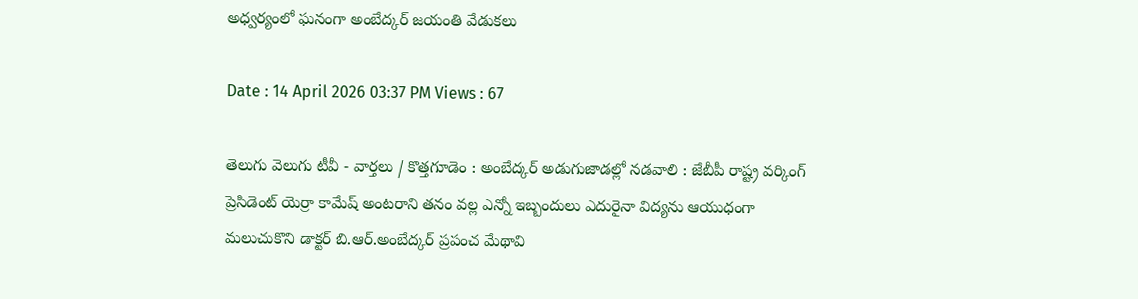అధ్వర్యంలో ఘనంగా అంబేద్కర్ జయంతి వేడుకలు

Date : 14 April 2026 03:37 PM Views : 67

తెలుగు వెలుగు టీవీ - వార్తలు / కొత్తగూడెం : అంబేద్కర్ అడుగుజాడల్లో నడవాలి : జేబీపీ రాష్ట్ర వర్కింగ్ ప్రెసిడెంట్ యెర్రా కామేష్ అంటరాని తనం వల్ల ఎన్నో ఇబ్బందులు ఎదురైనా విద్యను ఆయుధంగా మలుచుకొని డాక్టర్ బి.ఆర్.అంబేద్కర్ ప్రపంచ మేథావి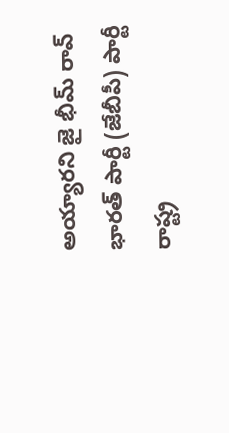అయ్యారని జై భీమ్ రావ్ భారత్ పార్టీ (జేబీపీ) పార్టీ రాష్ట్ర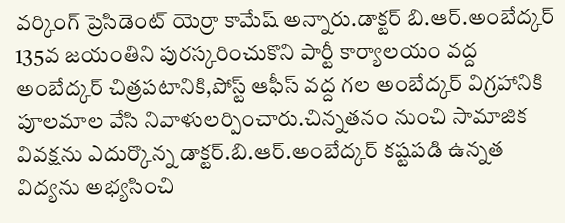వర్కింగ్ ప్రెసిడెంట్ యెర్రా కామేష్ అన్నారు.డాక్టర్ బి.ఆర్.అంబేద్కర్ 135వ జయంతిని పురస్కరించుకొని పార్టీ కార్యాలయం వద్ద అంబేద్కర్ చిత్రపటానికి,పోస్ట్ ఆఫీస్ వద్ద గల అంబేద్కర్ విగ్రహానికి పూలమాల వేసి నివాళులర్పించారు.చిన్నతనం నుంచి సామాజిక వివక్షను ఎదుర్కొన్న డాక్టర్.బి.ఆర్.అంబేద్కర్ కష్టపడి ఉన్నత విద్యను అభ్యసించి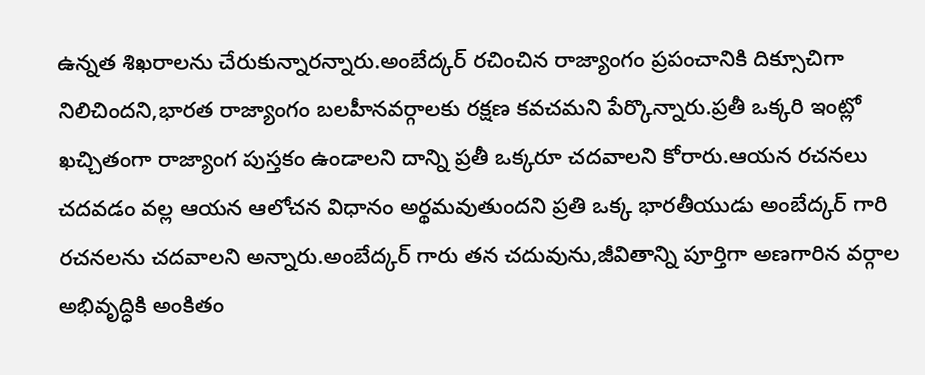ఉన్నత శిఖరాలను చేరుకున్నారన్నారు.అంబేద్కర్ రచించిన రాజ్యాంగం ప్రపంచానికి దిక్సూచిగా నిలిచిందని,భారత రాజ్యాంగం బలహీనవర్గాలకు రక్షణ కవచమని పేర్కొన్నారు.ప్రతీ ఒక్కరి ఇంట్లో ఖచ్చితంగా రాజ్యాంగ పుస్తకం ఉండాలని దాన్ని ప్రతీ ఒక్కరూ చదవాలని కోరారు.ఆయన రచనలు చదవడం వల్ల ఆయన ఆలోచన విధానం అర్థమవుతుందని ప్రతి ఒక్క భారతీయుడు అంబేద్కర్ గారి రచనలను చదవాలని అన్నారు.అంబేద్కర్ గారు తన చదువును,జీవితాన్ని పూర్తిగా అణగారిన వర్గాల అభివృద్ధికి అంకితం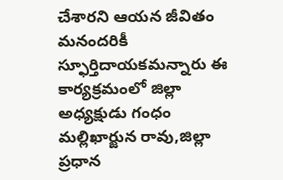చేశారని ఆయన జీవితం మనందరికీ స్ఫూర్తిదాయకమన్నారు ఈ కార్యక్రమంలో జిల్లా అధ్యక్షుడు గంధం మల్లిఖార్జున రావు,జిల్లా ప్రధాన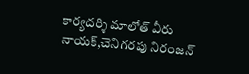కార్యదర్శి మాలోత్ వీరు నాయక్,చెనిగరపు నిరంజన్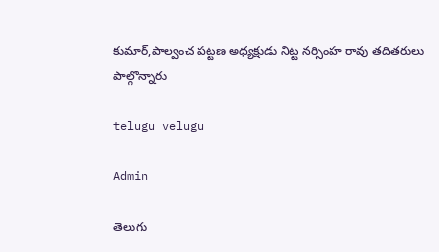కుమార్,పాల్వంచ పట్టణ అధ్యక్షుడు నిట్ట నర్సింహ రావు తదితరులు పాల్గొన్నారు

telugu velugu

Admin

తెలుగు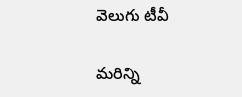వెలుగు టీవీ

మరిన్ని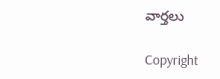వార్తలు

Copyright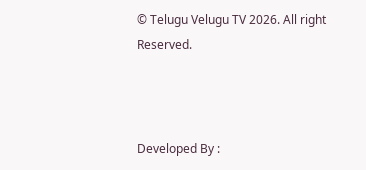© Telugu Velugu TV 2026. All right Reserved.



Developed By :